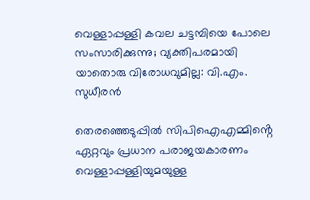വെള്ളാപ്പള്ളി കവല ചട്ടമ്പിയെ പോലെ സംസാരിക്കുന്നു; വ്യക്തിപരമായി യാതൊരു വിരോധവുമില്ല: വി.എം. സുധീരൻ

തെരഞ്ഞെടുപ്പിൽ സിപിഐഎമ്മിൻ്റെ ഏറ്റവും പ്രധാന പരാജയകാരണം വെള്ളാപ്പള്ളിയുമയുള്ള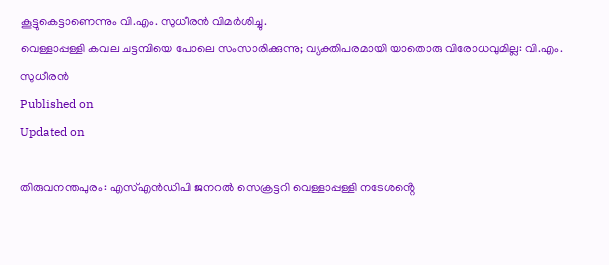കൂട്ടുകെട്ടാണെന്നും വി.എം. സുധീരൻ വിമർശിച്ചു.
വെള്ളാപ്പള്ളി കവല ചട്ടമ്പിയെ പോലെ സംസാരിക്കുന്നു; വ്യക്തിപരമായി യാതൊരു വിരോധവുമില്ല: വി.എം. സുധീരൻ
Published on
Updated on

തിരുവനന്തപുരം: എസ്എൻഡിപി ജനറൽ സെക്രട്ടറി വെള്ളാപ്പള്ളി നടേശൻ്റെ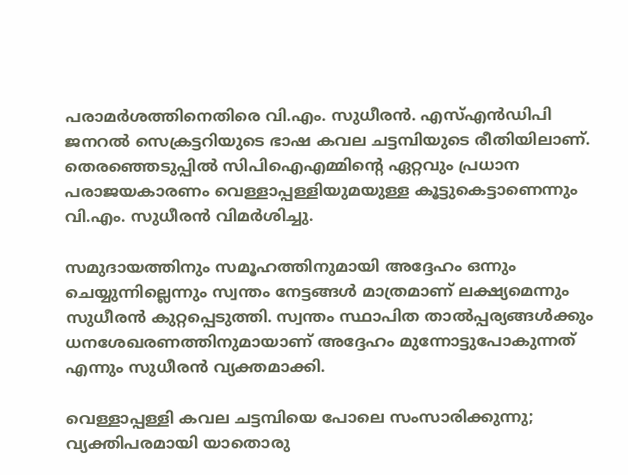പരാമർശത്തിനെതിരെ വി.എം. സുധീരൻ. എസ്എൻഡിപി ജനറൽ സെക്രട്ടറിയുടെ ഭാഷ കവല ചട്ടമ്പിയുടെ രീതിയിലാണ്. തെരഞ്ഞെടുപ്പിൽ സിപിഐഎമ്മിൻ്റെ ഏറ്റവും പ്രധാന പരാജയകാരണം വെള്ളാപ്പള്ളിയുമയുള്ള കൂട്ടുകെട്ടാണെന്നും വി.എം. സുധീരൻ വിമർശിച്ചു.

സമുദായത്തിനും സമൂഹത്തിനുമായി അദ്ദേഹം ഒന്നും ചെയ്യുന്നില്ലെന്നും സ്വന്തം നേട്ടങ്ങൾ മാത്രമാണ് ലക്ഷ്യമെന്നും സുധീരൻ കുറ്റപ്പെടുത്തി. സ്വന്തം സ്ഥാപിത താൽപ്പര്യങ്ങൾക്കും ധനശേഖരണത്തിനുമായാണ് അദ്ദേഹം മുന്നോട്ടുപോകുന്നത് എന്നും സുധീരൻ വ്യക്തമാക്കി.

വെള്ളാപ്പള്ളി കവല ചട്ടമ്പിയെ പോലെ സംസാരിക്കുന്നു; വ്യക്തിപരമായി യാതൊരു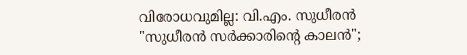വിരോധവുമില്ല: വി.എം. സുധീരൻ
"സുധീരൻ സർക്കാരിൻ്റെ കാലൻ";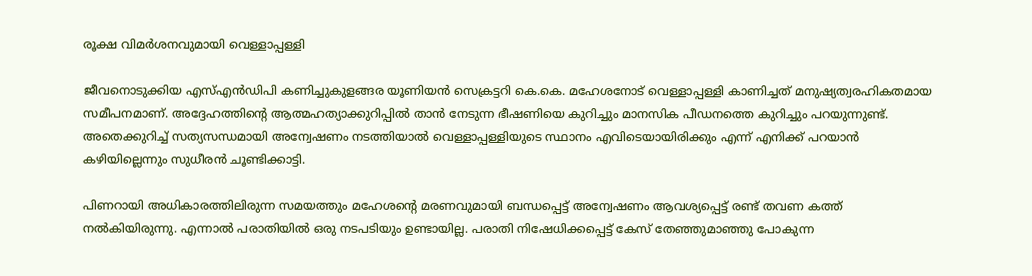രൂക്ഷ വിമർശനവുമായി വെള്ളാപ്പള്ളി

ജീവനൊടുക്കിയ എസ്എന്‍ഡിപി കണിച്ചുകുളങ്ങര യൂണിയന്‍ സെക്രട്ടറി കെ.കെ. മഹേശനോട് വെള്ളാപ്പള്ളി കാണിച്ചത് മനുഷ്യത്വരഹികതമായ സമീപനമാണ്. അദ്ദേഹത്തിൻ്റെ ആത്മഹത്യാക്കുറിപ്പിൽ താൻ നേടുന്ന ഭീഷണിയെ കുറിച്ചും മാനസിക പീഡനത്തെ കുറിച്ചും പറയുന്നുണ്ട്. അതെക്കുറിച്ച് സത്യസന്ധമായി അന്വേഷണം നടത്തിയാൽ വെള്ളാപ്പള്ളിയുടെ സ്ഥാനം എവിടെയായിരിക്കും എന്ന് എനിക്ക് പറയാൻ കഴിയില്ലെന്നും സുധീരൻ ചൂണ്ടിക്കാട്ടി.

പിണറായി അധികാരത്തിലിരുന്ന സമയത്തും മഹേശൻ്റെ മരണവുമായി ബന്ധപ്പെട്ട് അന്വേഷണം ആവശ്യപ്പെട്ട് രണ്ട് തവണ കത്ത് നൽകിയിരുന്നു. എന്നാൽ പരാതിയിൽ ഒരു നടപടിയും ഉണ്ടായില്ല. പരാതി നിഷേധിക്കപ്പെട്ട് കേസ് തേഞ്ഞുമാഞ്ഞു പോകുന്ന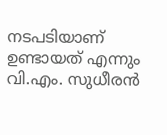നടപടിയാണ് ഉണ്ടായത് എന്നും വി.എം. സുധീരൻ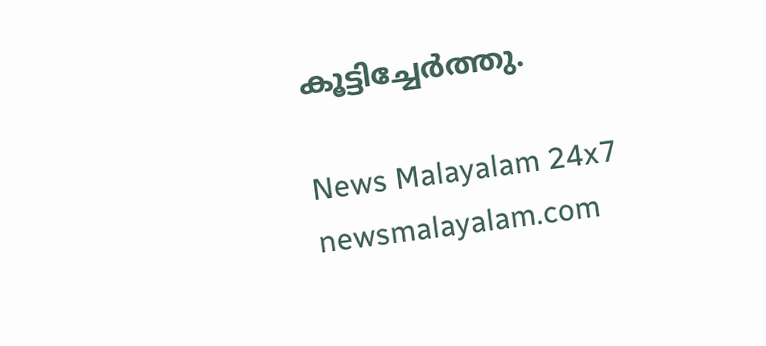കൂട്ടിച്ചേർത്തു.

News Malayalam 24x7
newsmalayalam.com